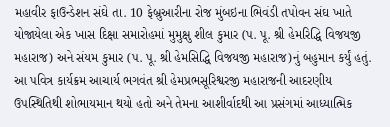મહાવીર ફાઉન્ડેશન સંઘે તા. 10 ફેબ્રુઆરીના રોજ મુંબઇના ભિવંડી તપોવન સંઘ ખાતે યોજાયેલા એક ખાસ દિક્ષા સમારોહમાં મુમુક્ષુ શીલ કુમાર (પ. પૂ. શ્રી હેમરિદ્ધિ વિજયજી મહારાજ) અને સંયમ કુમાર (પ. પૂ. શ્રી હેમસિદ્ધિ વિજયજી મહારાજ)નું બહુમાન કર્યું હતું. આ પવિત્ર કાર્યક્રમ આચાર્ય ભગવંત શ્રી હેમપ્રભસૂરિશ્વરજી મહારાજની આદરણીય ઉપસ્થિતિથી શોભાયમાન થયો હતો અને તેમના આશીર્વાદથી આ પ્રસંગમાં આધ્યાત્મિક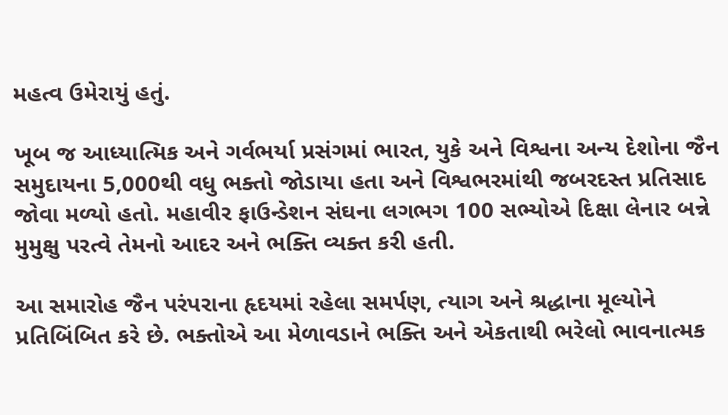મહત્વ ઉમેરાયું હતું.

ખૂબ જ આધ્યાત્મિક અને ગર્વભર્યા પ્રસંગમાં ભારત, યુકે અને વિશ્વના અન્ય દેશોના જૈન સમુદાયના 5,000થી વધુ ભક્તો જોડાયા હતા અને વિશ્વભરમાંથી જબરદસ્ત પ્રતિસાદ જોવા મળ્યો હતો. મહાવીર ફાઉન્ડેશન સંઘના લગભગ 100 સભ્યોએ દિક્ષા લેનાર બન્ને મુમુક્ષુ પરત્વે તેમનો આદર અને ભક્તિ વ્યક્ત કરી હતી.

આ સમારોહ જૈન પરંપરાના હૃદયમાં રહેલા સમર્પણ, ત્યાગ અને શ્રદ્ધાના મૂલ્યોને પ્રતિબિંબિત કરે છે. ભક્તોએ આ મેળાવડાને ભક્તિ અને એકતાથી ભરેલો ભાવનાત્મક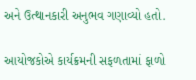અને ઉત્થાનકારી અનુભવ ગણાવ્યો હતો.

આયોજકોએ કાર્યક્રમની સફળતામાં ફાળો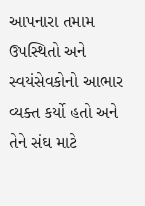આપનારા તમામ ઉપસ્થિતો અને સ્વયંસેવકોનો આભાર વ્યક્ત કર્યો હતો અને તેને સંઘ માટે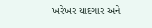ખરેખર યાદગાર અને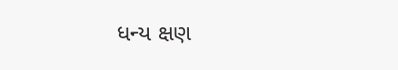ધન્ય ક્ષણ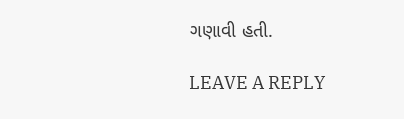ગણાવી હતી.

LEAVE A REPLY